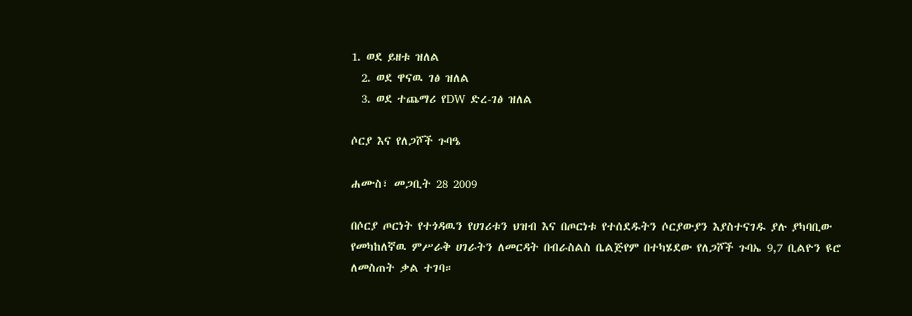1. ወደ ይዘቱ ዝለል
  2. ወደ ዋናዉ ገፅ ዝለል
  3. ወደ ተጨማሪ የDW ድረ-ገፅ ዝለል

ሶርያ እና የለጋሾች ጉባዔ

ሐሙስ፣ መጋቢት 28 2009

በሶርያ ጦርነት የተጎዳዉን የሀገሪቱን ህዝብ እና በጦርነቱ የተሰደዱትን ሶርያውያን እያስተናገዱ ያሉ ያካባቢው የመካከለኛዉ ምሥራቅ ሀገራትን ለመርዳት በብራስልስ ቤልጅየም በተካሄደው የለጋሾች ጉባኤ 9,7 ቢልዮን ዩሮ ለመስጠት ቃል ተገባ።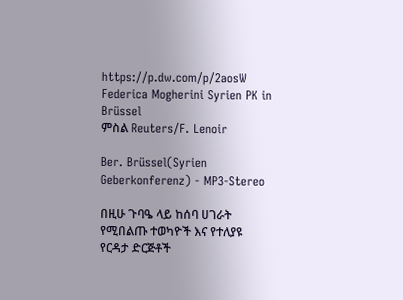https://p.dw.com/p/2aosW
Federica Mogherini Syrien PK in Brüssel
ምስል Reuters/F. Lenoir

Ber. Brüssel(Syrien Geberkonferenz) - MP3-Stereo

በዚሁ ጉባዔ ላይ ከሰባ ሀገራት የሚበልጡ ተወካዮች እና የተለያዩ የርዳታ ድርጅቶች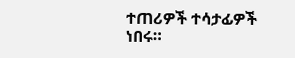ተጠሪዎች ተሳታፊዎች ነበሩ።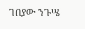ገበያው ንጉሤ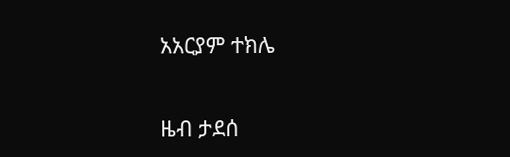አአርያም ተክሌ

ዜብ ታደሰ